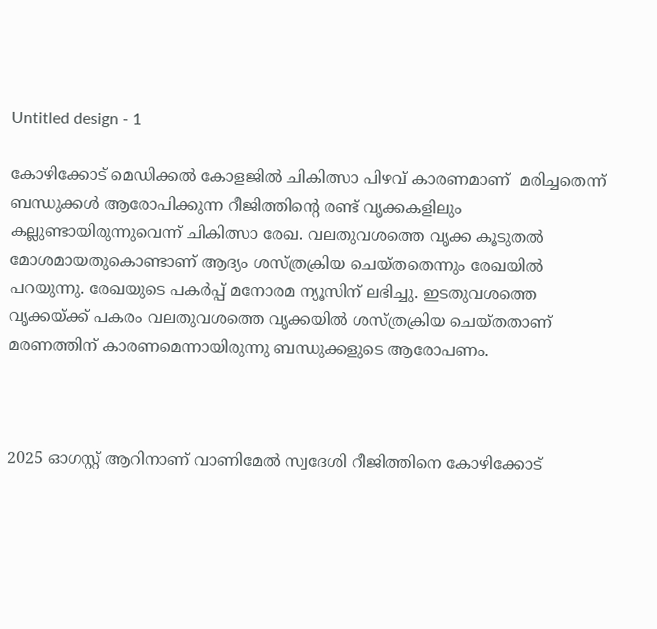Untitled design - 1

കോഴിക്കോട് മെഡിക്കല്‍ കോളജില്‍ ചികിത്സാ പിഴവ് കാരണമാണ്  മരിച്ചതെന്ന്  ബന്ധുക്കള്‍ ആരോപിക്കുന്ന റീജിത്തിന്‍റെ രണ്ട് വൃക്കകളിലും കല്ലുണ്ടായിരുന്നുവെന്ന് ചികിത്സാ രേഖ. വലതുവശത്തെ വൃക്ക കൂടുതല്‍ മോശമായതുകൊണ്ടാണ് ആദ്യം ശസ്ത്രക്രിയ ചെയ്തതെന്നും രേഖയില്‍ പറയുന്നു. രേഖയുടെ പകര്‍പ്പ് മനോരമ ന്യൂസിന് ലഭിച്ചു. ഇടതുവശത്തെ വൃക്കയ്ക്ക് പകരം വലതുവശത്തെ വൃക്കയില്‍ ശസ്ത്രക്രിയ ചെയ്തതാണ് മരണത്തിന് കാരണമെന്നായിരുന്നു ബന്ധുക്കളുടെ ആരോപണം.



2025 ഓഗസ്റ്റ് ആറിനാണ് വാണിമേല്‍ സ്വദേശി റീജിത്തിനെ കോഴിക്കോട്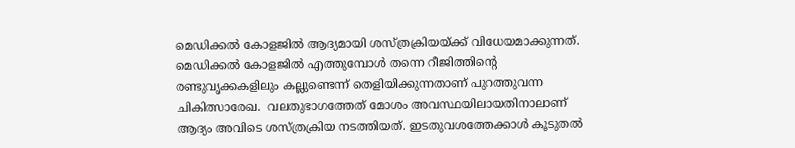മെഡിക്കല്‍ കോളജില്‍ ആദ്യമായി ശസ്ത്രക്രിയയ്ക്ക് വിധേയമാക്കുന്നത്. മെഡിക്കല്‍ കോളജില്‍ എത്തുമ്പോള്‍ തന്നെ റീജിത്തിന്‍റെ രണ്ടുവൃക്കകളിലും കല്ലുണ്ടെന്ന് തെളിയിക്കുന്നതാണ് പുറത്തുവന്ന ചികിത്സാരേഖ.  വലതുഭാഗത്തേത് മോശം അവസ്ഥയിലായതിനാലാണ് ആദ്യം അവിടെ ശസ്ത്രക്രിയ നടത്തിയത്. ഇടതുവശത്തേക്കാള്‍ കൂടുതല്‍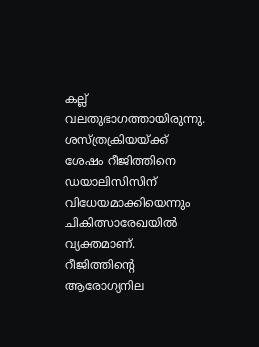കല്ല് വലതുഭാഗത്തായിരുന്നു. ശസ്ത്രക്രിയയ്ക്ക് ശേഷം റീജിത്തിനെ ഡയാലിസിസിന് വിധേയമാക്കിയെന്നും ചികിത്സാരേഖയില്‍ വ്യക്തമാണ്. റീജിത്തിന്‍റെ ആരോഗ്യനില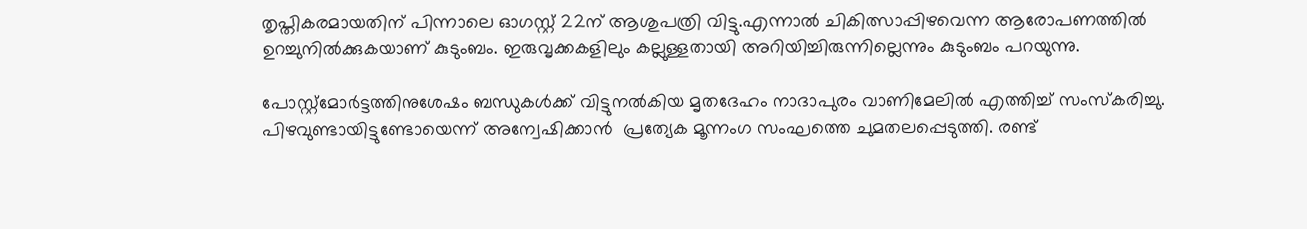തൃപ്തികരമായതിന് പിന്നാലെ ഓഗസ്റ്റ് 22ന് ആശുപത്രി വിട്ടു.എന്നാല്‍ ചികിത്സാപ്പിഴവെന്ന ആരോപണത്തില്‍ ഉറച്ചുനില്‍ക്കുകയാണ് കുടുംബം. ഇരുവൃക്കകളിലും കല്ലുള്ളതായി അറിയിച്ചിരുന്നില്ലെന്നും കുടുംബം പറയുന്നു.

പോസ്റ്റ്‌മോര്‍ട്ടത്തിനുശേഷം ബന്ധുകള്‍ക്ക് വിട്ടുനല്‍കിയ മൃതദേഹം നാദാപുരം വാണിമേലില്‍ എത്തിച്ച് സംസ്കരിച്ചു. പിഴവുണ്ടായിട്ടുണ്ടോയെന്ന് അന്വേഷിക്കാന്‍  പ്രത്യേക മൂന്നംഗ സംഘത്തെ ചുമതലപ്പെടുത്തി. രണ്ട്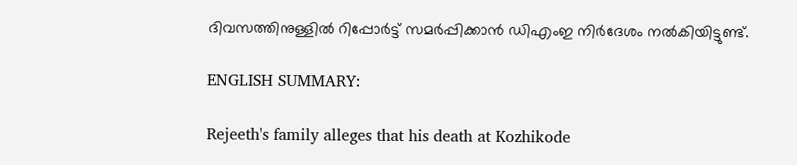ദിവസത്തിനുള്ളില്‍ റിപ്പോര്‍ട്ട് സമര്‍പ്പിക്കാന്‍ ഡിഎംഇ നിര്‍ദേശം നല്‍കിയിട്ടുണ്ട്.

ENGLISH SUMMARY:

Rejeeth's family alleges that his death at Kozhikode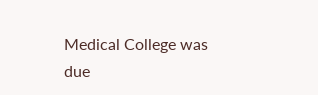Medical College was due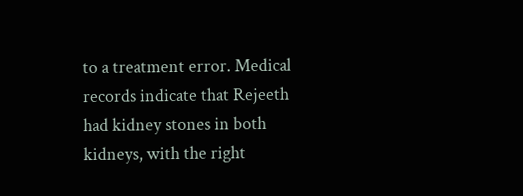to a treatment error. Medical records indicate that Rejeeth had kidney stones in both kidneys, with the right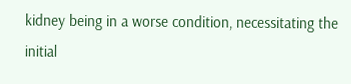kidney being in a worse condition, necessitating the initial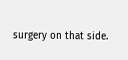surgery on that side.